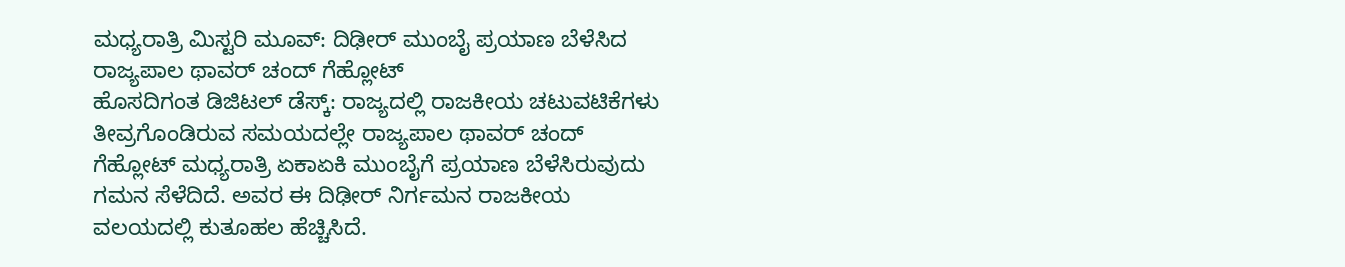ಮಧ್ಯರಾತ್ರಿ ಮಿಸ್ಟರಿ ಮೂವ್: ದಿಢೀರ್ ಮುಂಬೈ ಪ್ರಯಾಣ ಬೆಳೆಸಿದ ರಾಜ್ಯಪಾಲ ಥಾವರ್ ಚಂದ್ ಗೆಹ್ಲೋಟ್
ಹೊಸದಿಗಂತ ಡಿಜಿಟಲ್ ಡೆಸ್ಕ್: ರಾಜ್ಯದಲ್ಲಿ ರಾಜಕೀಯ ಚಟುವಟಿಕೆಗಳು ತೀವ್ರಗೊಂಡಿರುವ ಸಮಯದಲ್ಲೇ ರಾಜ್ಯಪಾಲ ಥಾವರ್ ಚಂದ್ ಗೆಹ್ಲೋಟ್ ಮಧ್ಯರಾತ್ರಿ ಏಕಾಏಕಿ ಮುಂಬೈಗೆ ಪ್ರಯಾಣ ಬೆಳೆಸಿರುವುದು ಗಮನ ಸೆಳೆದಿದೆ. ಅವರ ಈ ದಿಢೀರ್ ನಿರ್ಗಮನ ರಾಜಕೀಯ ವಲಯದಲ್ಲಿ ಕುತೂಹಲ ಹೆಚ್ಚಿಸಿದೆ.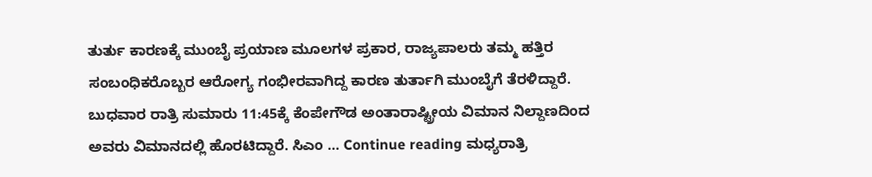ತುರ್ತು ಕಾರಣಕ್ಕೆ ಮುಂಬೈ ಪ್ರಯಾಣ ಮೂಲಗಳ ಪ್ರಕಾರ, ರಾಜ್ಯಪಾಲರು ತಮ್ಮ ಹತ್ತಿರ ಸಂಬಂಧಿಕರೊಬ್ಬರ ಆರೋಗ್ಯ ಗಂಭೀರವಾಗಿದ್ದ ಕಾರಣ ತುರ್ತಾಗಿ ಮುಂಬೈಗೆ ತೆರಳಿದ್ದಾರೆ. ಬುಧವಾರ ರಾತ್ರಿ ಸುಮಾರು 11:45ಕ್ಕೆ ಕೆಂಪೇಗೌಡ ಅಂತಾರಾಷ್ಟ್ರೀಯ ವಿಮಾನ ನಿಲ್ದಾಣದಿಂದ ಅವರು ವಿಮಾನದಲ್ಲಿ ಹೊರಟಿದ್ದಾರೆ. ಸಿಎಂ … Continue reading ಮಧ್ಯರಾತ್ರಿ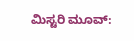ಮಿಸ್ಟರಿ ಮೂವ್: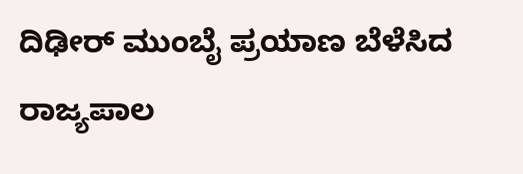ದಿಢೀರ್ ಮುಂಬೈ ಪ್ರಯಾಣ ಬೆಳೆಸಿದ ರಾಜ್ಯಪಾಲ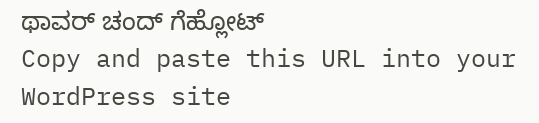ಥಾವರ್ ಚಂದ್ ಗೆಹ್ಲೋಟ್
Copy and paste this URL into your WordPress site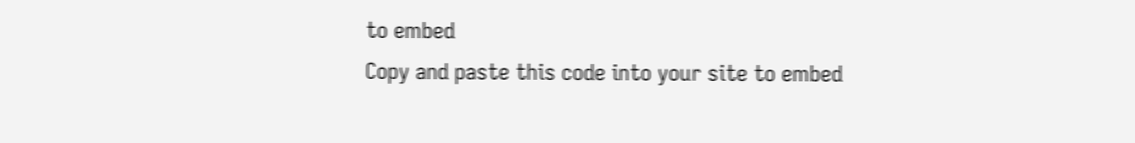to embed
Copy and paste this code into your site to embed